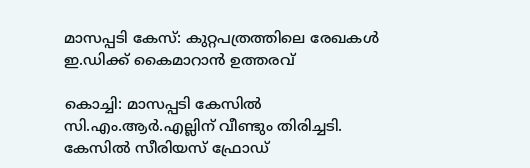മാസപ്പടി കേസ്: കുറ്റപത്രത്തിലെ രേഖകൾ ഇ.ഡിക്ക് കൈമാറാൻ ഉത്തരവ്

കൊച്ചി: മാസപ്പടി കേസിൽ സി.എം.ആർ.എല്ലിന് വീണ്ടും തിരിച്ചടി. കേസിൽ സീരിയസ് ഫ്രോഡ്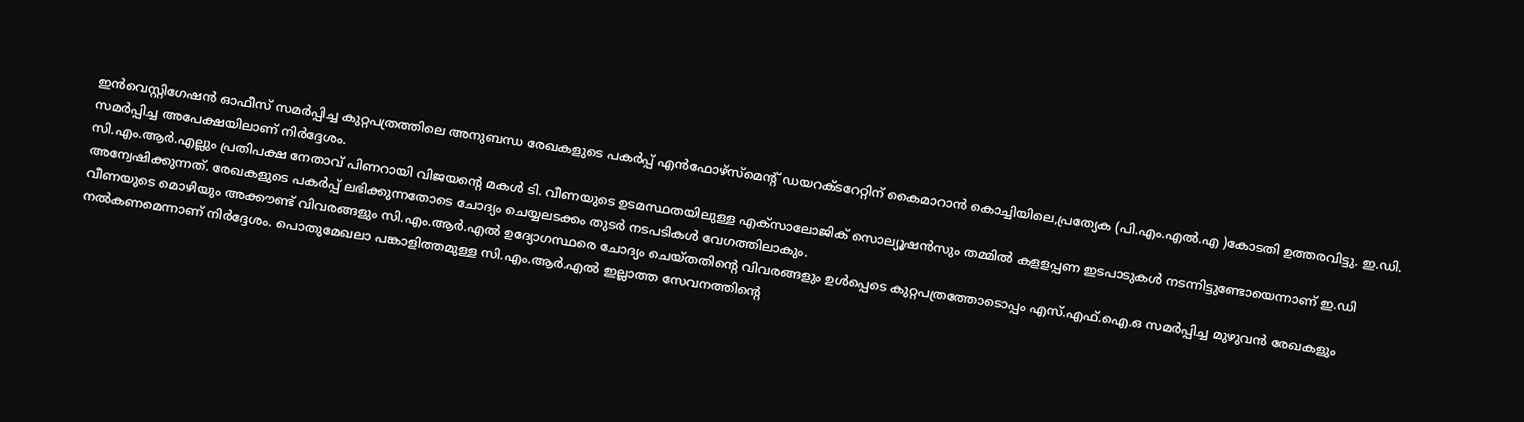ഇൻവെസ്റ്റിഗേഷൻ ഓഫീസ് സമർപ്പിച്ച കുറ്റപത്രത്തിലെ അനുബന്ധ രേഖകളുടെ പകർപ്പ് എൻഫോഴ്സ്മെന്റ് ഡയറക്ടറേറ്റിന് കൈമാറാൻ കൊച്ചിയിലെ,പ്രത്യേക (പി.എം.എൽ.എ )കോടതി ഉത്തരവിട്ടു. ഇ.ഡി. സമർപ്പിച്ച അപേക്ഷയിലാണ് നിർദ്ദേശം.
സി.എം.ആർ.എല്ലും പ്രതിപക്ഷ നേതാവ് പിണറായി വിജയന്റെ മകൾ ടി. വീണയുടെ ഉടമസ്ഥതയിലുള്ള എക്സാലോജിക് സൊല്യൂഷൻസും തമ്മിൽ കളളപ്പണ ഇടപാടുകൾ നടന്നിട്ടുണ്ടോയെന്നാണ് ഇ.ഡി അന്വേഷിക്കുന്നത്. രേഖകളുടെ പകർപ്പ് ലഭിക്കുന്നതോടെ ചോദ്യം ചെയ്യലടക്കം തുടർ നടപടികൾ വേഗത്തിലാകും.
വീണയുടെ മൊഴിയും അക്കൗണ്ട് വിവരങ്ങളും സി.എം.ആർ.എൽ ഉദ്യോഗസ്ഥരെ ചോദ്യം ചെയ്തതിന്റെ വിവരങ്ങളും ഉൾപ്പെടെ കുറ്റപത്രത്തോടൊപ്പം എസ്.എഫ്.ഐ.ഒ സമർപ്പിച്ച മുഴുവൻ രേഖകളും നൽകണമെന്നാണ് നിർദ്ദേശം. പൊതുമേഖലാ പങ്കാളിത്തമുള്ള സി.എം.ആർ.എൽ ഇല്ലാത്ത സേവനത്തിന്റെ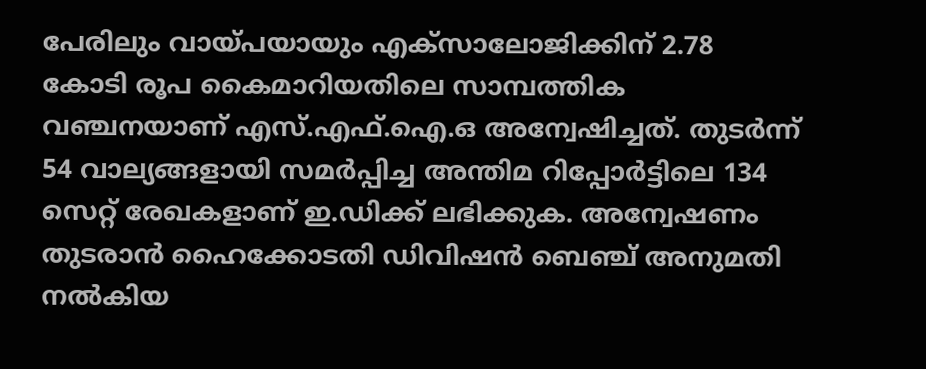പേരിലും വായ്പയായും എക്സാലോജിക്കിന് 2.78 കോടി രൂപ കൈമാറിയതിലെ സാമ്പത്തിക വഞ്ചനയാണ് എസ്.എഫ്.ഐ.ഒ അന്വേഷിച്ചത്. തുടർന്ന് 54 വാല്യങ്ങളായി സമർപ്പിച്ച അന്തിമ റിപ്പോർട്ടിലെ 134 സെറ്റ് രേഖകളാണ് ഇ.ഡിക്ക് ലഭിക്കുക. അന്വേഷണം തുടരാൻ ഹൈക്കോടതി ഡിവിഷൻ ബെഞ്ച് അനുമതി നൽകിയ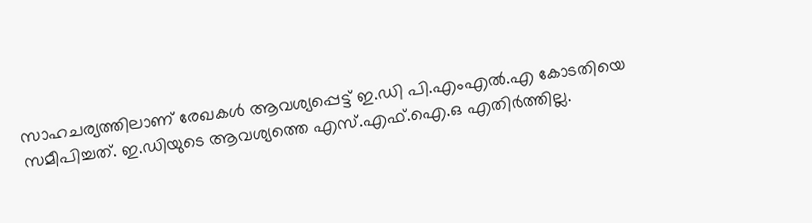സാഹചര്യത്തിലാണ് രേഖകൾ ആവശ്യപ്പെട്ട് ഇ.ഡി പി.എംഎൽ.എ കോടതിയെ സമീപിച്ചത്. ഇ.ഡിയുടെ ആവശ്യത്തെ എസ്.എഫ്.ഐ.ഒ എതിർത്തില്ല.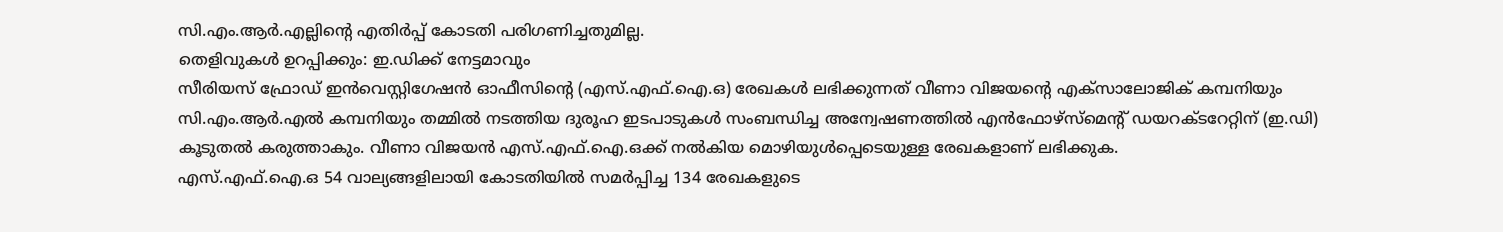സി.എം.ആർ.എല്ലിന്റെ എതിർപ്പ് കോടതി പരിഗണിച്ചതുമില്ല.
തെളിവുകൾ ഉറപ്പിക്കും: ഇ.ഡിക്ക് നേട്ടമാവും
സീരിയസ് ഫ്രോഡ് ഇൻവെസ്റ്റിഗേഷൻ ഓഫീസിന്റെ (എസ്.എഫ്.ഐ.ഒ) രേഖകൾ ലഭിക്കുന്നത് വീണാ വിജയന്റെ എക്സാലോജിക് കമ്പനിയും സി.എം.ആർ.എൽ കമ്പനിയും തമ്മിൽ നടത്തിയ ദുരൂഹ ഇടപാടുകൾ സംബന്ധിച്ച അന്വേഷണത്തിൽ എൻഫോഴ്സ്മെന്റ് ഡയറക്ടറേറ്റിന് (ഇ.ഡി) കൂടുതൽ കരുത്താകും. വീണാ വിജയൻ എസ്.എഫ്.ഐ.ഒക്ക് നൽകിയ മൊഴിയുൾപ്പെടെയുള്ള രേഖകളാണ് ലഭിക്കുക.
എസ്.എഫ്.ഐ.ഒ 54 വാല്യങ്ങളിലായി കോടതിയിൽ സമർപ്പിച്ച 134 രേഖകളുടെ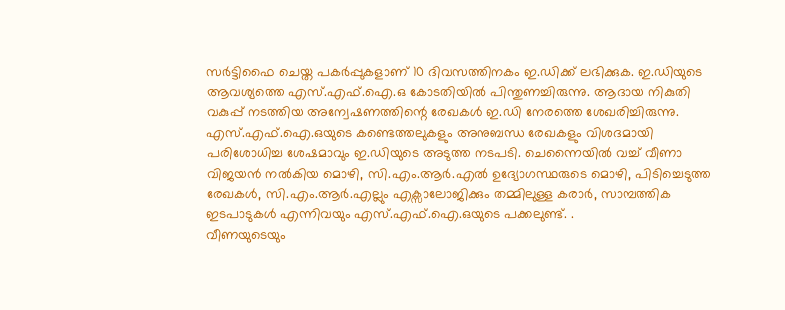സർട്ടിഫൈ ചെയ്ത പകർപ്പുകളാണ് 10 ദിവസത്തിനകം ഇ.ഡിക്ക് ലഭിക്കുക. ഇ.ഡിയുടെ ആവശ്യത്തെ എസ്.എഫ്.ഐ.ഒ കോടതിയിൽ പിന്തുണച്ചിരുന്നു. ആദായ നികുതി വകുപ്പ് നടത്തിയ അന്വേഷണത്തിന്റെ രേഖകൾ ഇ.ഡി നേരത്തെ ശേഖരിച്ചിരുന്നു.
എസ്.എഫ്.ഐ.ഒയുടെ കണ്ടെത്തലുകളും അനുബന്ധ രേഖകളും വിശദമായി പരിശോധിച്ച ശേഷമാവും ഇ.ഡിയുടെ അടുത്ത നടപടി. ചെന്നൈയിൽ വച്ച് വീണാ വിജയൻ നൽകിയ മൊഴി, സി.എം.ആർ.എൽ ഉദ്യോഗസ്ഥരുടെ മൊഴി, പിടിച്ചെടുത്ത രേഖകൾ, സി.എം.ആർ.എല്ലും എക്സാലോജിക്കും തമ്മിലുള്ള കരാർ, സാമ്പത്തിക ഇടപാടുകൾ എന്നിവയും എസ്.എഫ്.ഐ.ഒയുടെ പക്കലുണ്ട്. .
വീണയുടെയും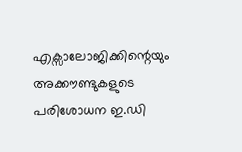എക്സാലോജിക്കിന്റെയും അക്കൗണ്ടുകളുടെ പരിശോധന ഇ.ഡി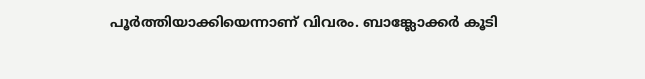പൂർത്തിയാക്കിയെന്നാണ് വിവരം. ബാങ്ക്ലോക്കർ കൂടി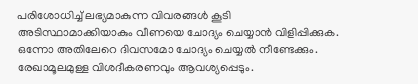പരിശോധിച്ച് ലഭ്യമാകുന്ന വിവരങ്ങൾ കൂടി അടിസ്ഥാമാക്കിയാകും വീണയെ ചോദ്യം ചെയ്യാൻ വിളിപ്പിക്കുക. ഒന്നോ അതിലേറെ ദിവസമോ ചോദ്യം ചെയ്യൽ നീണ്ടേക്കും. രേഖാമൂലമുള്ള വിശദീകരണവും ആവശ്യപ്പെടും.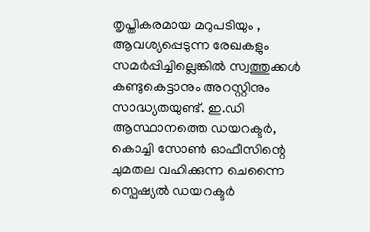തൃപ്തികരമായ മറുപടിയും , ആവശ്യപ്പെടുന്ന രേഖകളും സമർപ്പിച്ചില്ലെങ്കിൽ സ്വത്തുക്കൾ കണ്ടുകെട്ടാനും അറസ്റ്റിനും സാദ്ധ്യതയുണ്ട്. ഇ.ഡി ആസ്ഥാനത്തെ ഡയറക്ടർ, കൊച്ചി സോൺ ഓഫീസിന്റെ ചുമതല വഹിക്കുന്ന ചെന്നൈ സ്പെഷ്യൽ ഡയറക്ടർ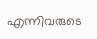എന്നിവരുടെ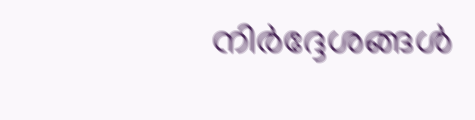നിർദ്ദേശങ്ങൾ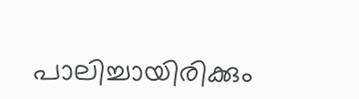പാലിച്ചായിരിക്കും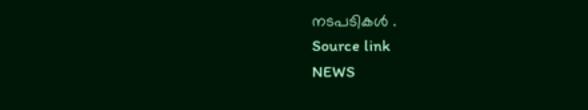നടപടികൾ .
Source link
NEWS